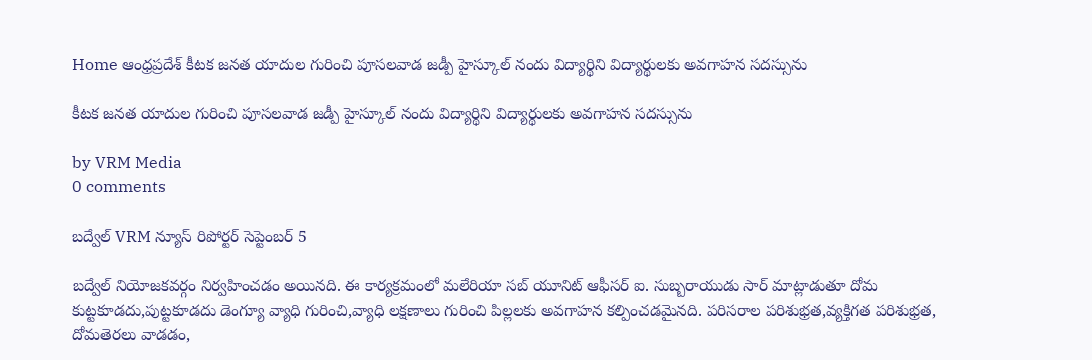Home ఆంధ్రప్రదేశ్ కీటక జనత యాదుల గురించి పూసలవాడ జడ్పీ హైస్కూల్ నందు విద్యార్థిని విద్యార్థులకు అవగాహన సదస్సును

కీటక జనత యాదుల గురించి పూసలవాడ జడ్పీ హైస్కూల్ నందు విద్యార్థిని విద్యార్థులకు అవగాహన సదస్సును

by VRM Media
0 comments

బద్వేల్ VRM న్యూస్ రిపోర్టర్ సెప్టెంబర్ 5

బద్వేల్ నియోజకవర్గం నిర్వహించడం అయినది. ఈ కార్యక్రమంలో మలేరియా సబ్ యూనిట్ ఆఫీసర్ ఐ. సుబ్బరాయుడు సార్ మాట్లాడుతూ దోమ కుట్టకూడదు,పుట్టకూడదు డెంగ్యూ వ్యాధి గురించి,వ్యాధి లక్షణాలు గురించి పిల్లలకు అవగాహన కల్పించడమైనది. పరిసరాల పరిశుభ్రత,వ్యక్తిగత పరిశుభ్రత, దోమతెరలు వాడడం,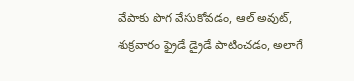వేపాకు పొగ వేసుకోవడం, ఆల్ అవుట్, శుక్రవారం ఫ్రైడే డ్రైడే పాటించడం, అలాగే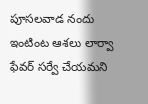పూసలవాడ నందు ఇంటింట ఆశలు లార్వా ఫేవర్ సర్వే చేయమని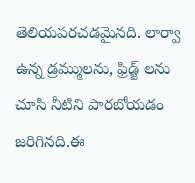తెలియపరచడమైనది. లార్వా ఉన్న డ్రమ్ములను, ఫ్రిడ్జ్ లను చూసి నీటిని పారబోయడం జరిగినది.ఈ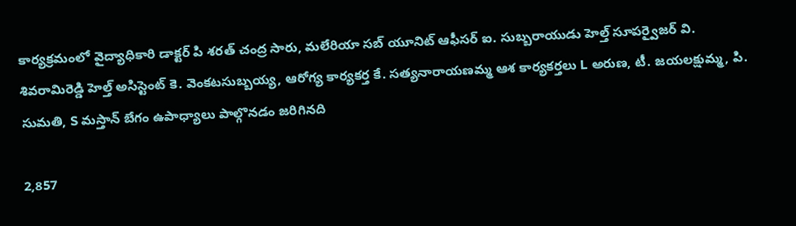కార్యక్రమంలో వైద్యాధికారి డాక్టర్ పి శరత్ చంద్ర సారు, మలేరియా సబ్ యూనిట్ ఆఫీసర్ ఐ. సుబ్బరాయుడు హెల్త్ సూపర్వైజర్ వి. శివరామిరెడ్డి హెల్త్ అసిస్టెంట్ కె. వెంకటసుబ్బయ్య, ఆరోగ్య కార్యకర్త కే. సత్యనారాయణమ్మ ఆశ కార్యకర్తలు L అరుణ, టీ. జయలక్షుమ్మ, పి. సుమతి, S మస్తాన్ బేగం ఉపాధ్యాలు పాల్గొనడం జరిగినది

2,857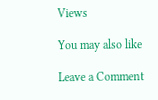Views

You may also like

Leave a Comment